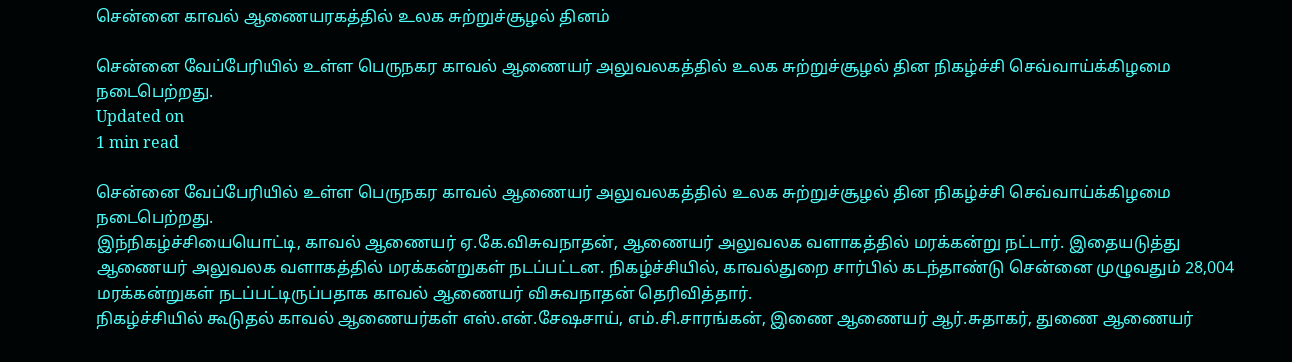சென்னை காவல் ஆணையரகத்தில் உலக சுற்றுச்சூழல் தினம்

சென்னை வேப்பேரியில் உள்ள பெருநகர காவல் ஆணையர் அலுவலகத்தில் உலக சுற்றுச்சூழல் தின நிகழ்ச்சி செவ்வாய்க்கிழமை நடைபெற்றது.
Updated on
1 min read

சென்னை வேப்பேரியில் உள்ள பெருநகர காவல் ஆணையர் அலுவலகத்தில் உலக சுற்றுச்சூழல் தின நிகழ்ச்சி செவ்வாய்க்கிழமை நடைபெற்றது.
இந்நிகழ்ச்சியையொட்டி, காவல் ஆணையர் ஏ.கே.விசுவநாதன், ஆணையர் அலுவலக வளாகத்தில் மரக்கன்று நட்டார். இதையடுத்து ஆணையர் அலுவலக வளாகத்தில் மரக்கன்றுகள் நடப்பட்டன. நிகழ்ச்சியில், காவல்துறை சார்பில் கடந்தாண்டு சென்னை முழுவதும் 28,004 மரக்கன்றுகள் நடப்பட்டிருப்பதாக காவல் ஆணையர் விசுவநாதன் தெரிவித்தார்.
நிகழ்ச்சியில் கூடுதல் காவல் ஆணையர்கள் எஸ்.என்.சேஷசாய், எம்.சி.சாரங்கன், இணை ஆணையர் ஆர்.சுதாகர், துணை ஆணையர்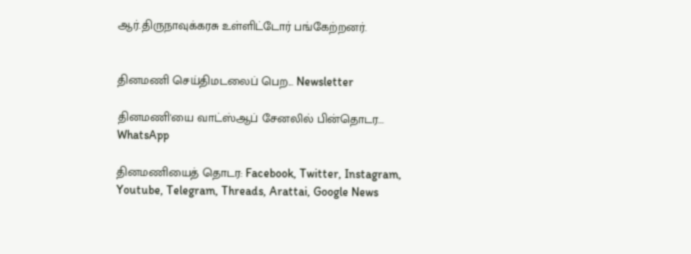ஆர்.திருநாவுக்கரசு உள்ளிட்டோர் பங்கேற்றனர்.


தினமணி செய்திமடலைப் பெற... Newsletter

தினமணி'யை வாட்ஸ்ஆப் சேனலில் பின்தொடர... WhatsApp

தினமணியைத் தொடர: Facebook, Twitter, Instagram, Youtube, Telegram, Threads, Arattai, Google News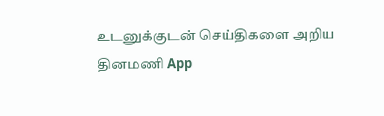உடனுக்குடன் செய்திகளை அறிய தினமணி App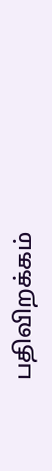பதிவிறக்கம்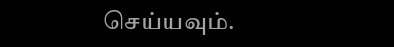செய்யவும்.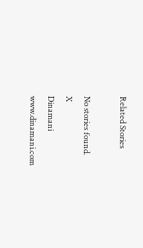Related Stories

No stories found.
X
Dinamani
www.dinamani.com